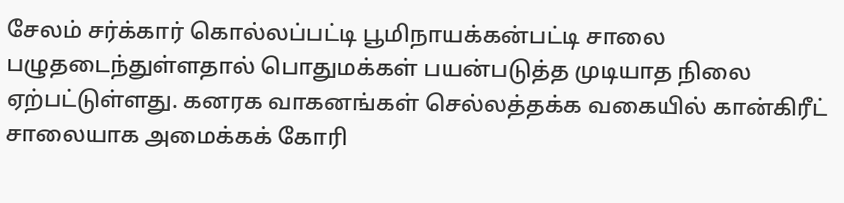சேலம் சர்க்கார் கொல்லப்பட்டி பூமிநாயக்கன்பட்டி சாலை பழுதடைந்துள்ளதால் பொதுமக்கள் பயன்படுத்த முடியாத நிலை ஏற்பட்டுள்ளது. கனரக வாகனங்கள் செல்லத்தக்க வகையில் கான்கிரீட் சாலையாக அமைக்கக் கோரி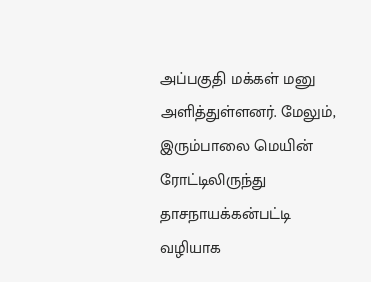அப்பகுதி மக்கள் மனு அளித்துள்ளனர். மேலும், இரும்பாலை மெயின் ரோட்டிலிருந்து தாசநாயக்கன்பட்டி வழியாக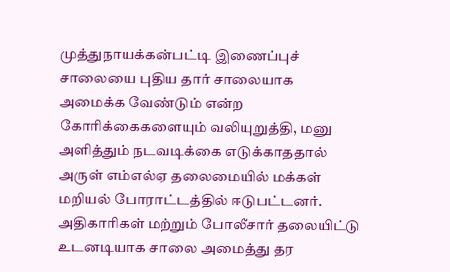முத்துநாயக்கன்பட்டி இணைப்புச் சாலையை புதிய தார் சாலையாக அமைக்க வேண்டும் என்ற கோரிக்கைகளையும் வலியுறுத்தி, மனு அளித்தும் நடவடிக்கை எடுக்காததால் அருள் எம்எல்ஏ தலைமையில் மக்கள் மறியல் போராட்டத்தில் ஈடுபட்டனர். அதிகாரிகள் மற்றும் போலீசார் தலையிட்டு உடனடியாக சாலை அமைத்து தர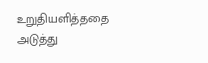உறுதியளித்ததை அடுத்து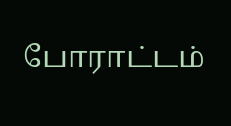போராட்டம்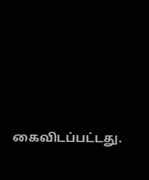கைவிடப்பட்டது.